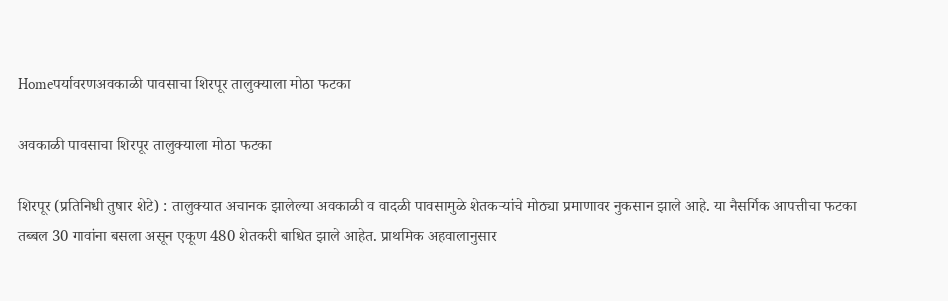Homeपर्यावरणअवकाळी पावसाचा शिरपूर तालुक्याला मोठा फटका

अवकाळी पावसाचा शिरपूर तालुक्याला मोठा फटका

शिरपूर (प्रतिनिधी तुषार शेटे) : तालुक्यात अचानक झालेल्या अवकाळी व वादळी पावसामुळे शेतकऱ्यांचे मोठ्या प्रमाणावर नुकसान झाले आहे. या नैसर्गिक आपत्तीचा फटका तब्बल 30 गावांना बसला असून एकूण 480 शेतकरी बाधित झाले आहेत. प्राथमिक अहवालानुसार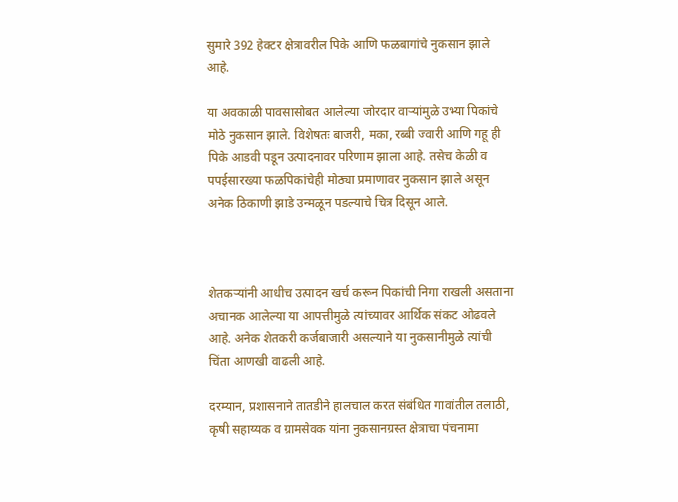सुमारे 392 हेक्टर क्षेत्रावरील पिके आणि फळबागांचे नुकसान झाले आहे.

या अवकाळी पावसासोबत आलेल्या जोरदार वाऱ्यांमुळे उभ्या पिकांचे मोठे नुकसान झाले. विशेषतः बाजरी, मका, रब्बी ज्वारी आणि गहू ही पिके आडवी पडून उत्पादनावर परिणाम झाला आहे. तसेच केळी व पपईसारख्या फळपिकांचेही मोठ्या प्रमाणावर नुकसान झाले असून अनेक ठिकाणी झाडे उन्मळून पडल्याचे चित्र दिसून आले.



शेतकऱ्यांनी आधीच उत्पादन खर्च करून पिकांची निगा राखली असताना अचानक आलेल्या या आपत्तीमुळे त्यांच्यावर आर्थिक संकट ओढवले आहे. अनेक शेतकरी कर्जबाजारी असल्याने या नुकसानीमुळे त्यांची चिंता आणखी वाढली आहे.

दरम्यान, प्रशासनाने तातडीने हालचाल करत संबंधित गावांतील तलाठी, कृषी सहाय्यक व ग्रामसेवक यांना नुकसानग्रस्त क्षेत्राचा पंचनामा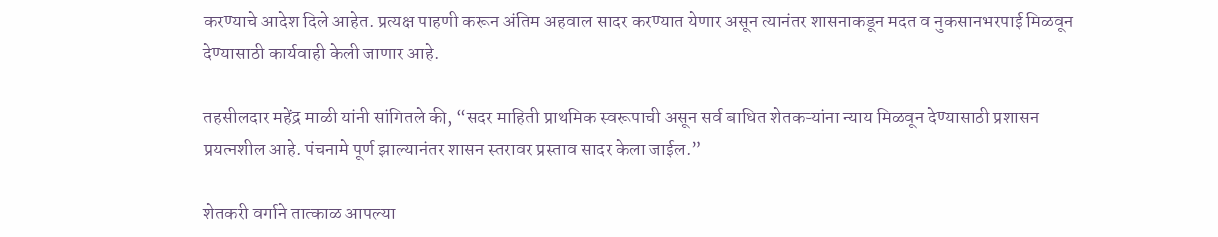करण्याचे आदेश दिले आहेत. प्रत्यक्ष पाहणी करून अंतिम अहवाल सादर करण्यात येणार असून त्यानंतर शासनाकडून मदत व नुकसानभरपाई मिळवून देण्यासाठी कार्यवाही केली जाणार आहे.

तहसीलदार महेंद्र माळी यांनी सांगितले की, “सदर माहिती प्राथमिक स्वरूपाची असून सर्व बाधित शेतकऱ्यांना न्याय मिळवून देण्यासाठी प्रशासन प्रयत्नशील आहे. पंचनामे पूर्ण झाल्यानंतर शासन स्तरावर प्रस्ताव सादर केला जाईल.”

शेतकरी वर्गाने तात्काळ आपल्या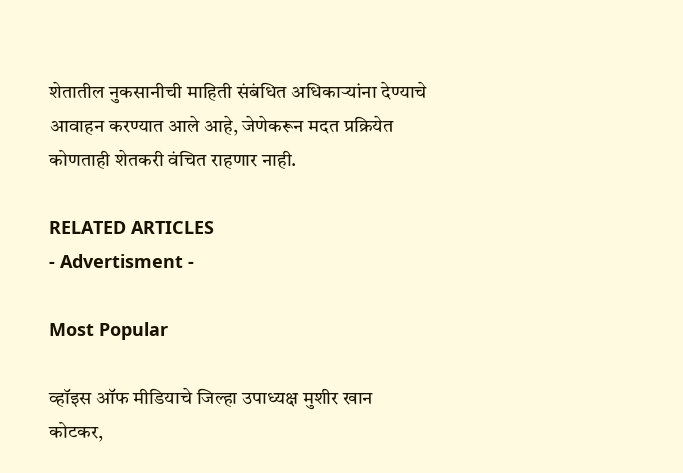शेतातील नुकसानीची माहिती संबंधित अधिकाऱ्यांना देण्याचे आवाहन करण्यात आले आहे, जेणेकरून मदत प्रक्रियेत कोणताही शेतकरी वंचित राहणार नाही.

RELATED ARTICLES
- Advertisment -

Most Popular

व्हॉइस ऑफ मीडियाचे जिल्हा उपाध्यक्ष मुशीर खान कोटकर,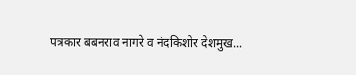पत्रकार बबनराव नागरे व नंदकिशोर देशमुख...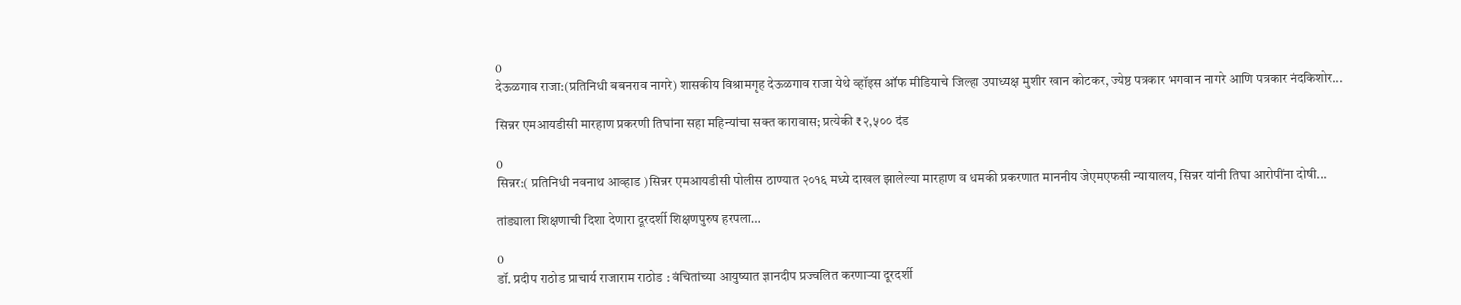0
देऊळगाव राजा:(प्रतिनिधी बबनराव नागरे) शासकीय विश्रामगृह देऊळगाव राजा येथे व्हॉइस ऑफ मीडियाचे जिल्हा उपाध्यक्ष मुशीर खान कोटकर, ज्येष्ठ पत्रकार भगवान नागरे आणि पत्रकार नंदकिशोर...

सिन्नर एमआयडीसी मारहाण प्रकरणी तिघांना सहा महिन्यांचा सक्त कारावास; प्रत्येकी ₹२,५०० दंड

0
सिन्नर:( प्रतिनिधी नवनाथ आव्हाड )सिन्नर एमआयडीसी पोलीस ठाण्यात २०१६ मध्ये दाखल झालेल्या मारहाण व धमकी प्रकरणात माननीय जेएमएफसी न्यायालय, सिन्नर यांनी तिघा आरोपींना दोषी...

तांड्याला शिक्षणाची दिशा देणारा दूरदर्शी शिक्षणपुरुष हरपला…

0
डॉ. प्रदीप राठोड प्राचार्य राजाराम राठोड : वंचितांच्या आयुष्यात ज्ञानदीप प्रज्वलित करणाऱ्या दूरदर्शी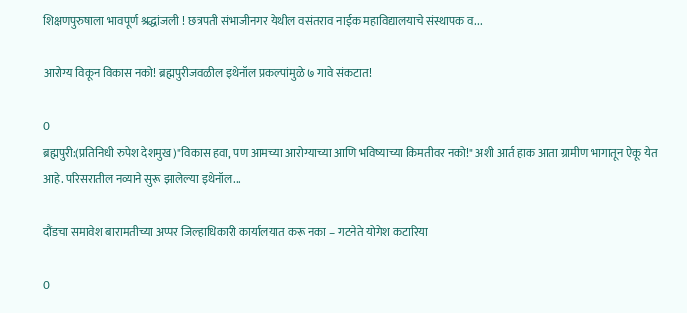शिक्षणपुरुषाला भावपूर्ण श्रद्धांजली ! छत्रपती संभाजीनगर येथील वसंतराव नाईक महाविद्यालयाचे संस्थापक व...

आरोग्य विकून विकास नको! ब्रह्मपुरीजवळील इथेनॉल प्रकल्पांमुळे ७ गावे संकटात!

0
ब्रह्मपुरी:(प्रतिनिधी रुपेश देशमुख)"विकास हवा, पण आमच्या आरोग्याच्या आणि भविष्याच्या किमतीवर नको!" अशी आर्त हाक आता ग्रामीण भागातून ऐकू येत आहे. परिसरातील नव्याने सुरू झालेल्या इथेनॉल...

दौंडचा समावेश बारामतीच्या अप्पर जिल्हाधिकारी कार्यालयात करू नका – गटनेते योगेश कटारिया

0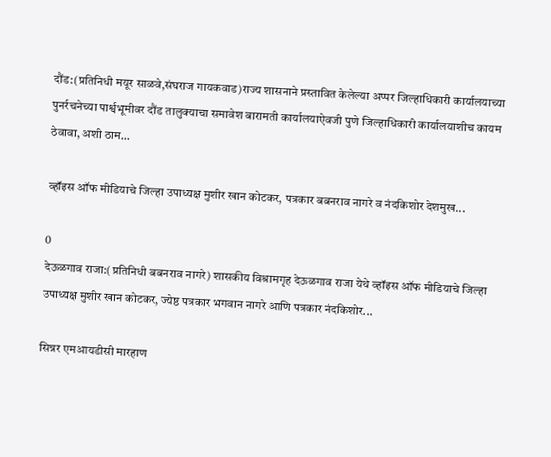दौंड:(प्रतिनिधी मयूर साळवे,संघराज गायकवाड)राज्य शासनाने प्रस्तावित केलेल्या अप्पर जिल्हाधिकारी कार्यालयाच्या पुनर्रचनेच्या पार्श्वभूमीवर दौंड तालुक्याचा समावेश बारामती कार्यालयाऐवजी पुणे जिल्हाधिकारी कार्यालयाशीच कायम ठेवावा, अशी ठाम...

व्हॉइस ऑफ मीडियाचे जिल्हा उपाध्यक्ष मुशीर खान कोटकर, पत्रकार बबनराव नागरे व नंदकिशोर देशमुख...

0
देऊळगाव राजा:(प्रतिनिधी बबनराव नागरे) शासकीय विश्रामगृह देऊळगाव राजा येथे व्हॉइस ऑफ मीडियाचे जिल्हा उपाध्यक्ष मुशीर खान कोटकर, ज्येष्ठ पत्रकार भगवान नागरे आणि पत्रकार नंदकिशोर...

सिन्नर एमआयडीसी मारहाण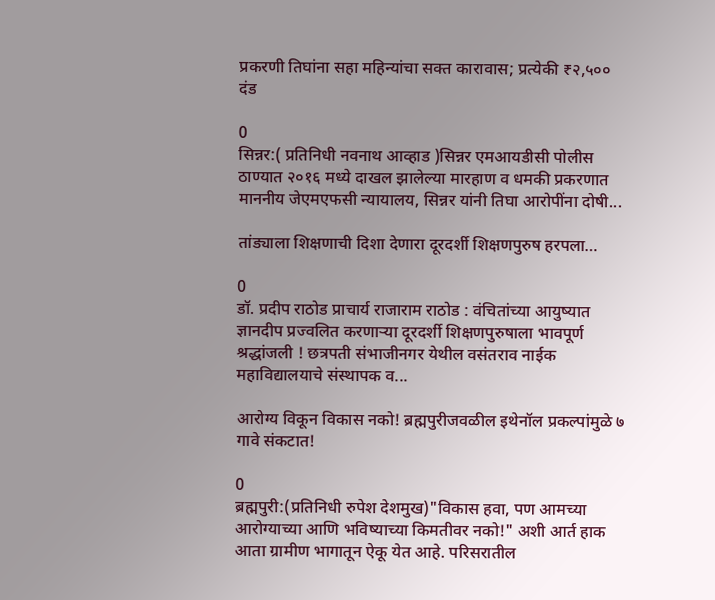प्रकरणी तिघांना सहा महिन्यांचा सक्त कारावास; प्रत्येकी ₹२,५०० दंड

0
सिन्नर:( प्रतिनिधी नवनाथ आव्हाड )सिन्नर एमआयडीसी पोलीस ठाण्यात २०१६ मध्ये दाखल झालेल्या मारहाण व धमकी प्रकरणात माननीय जेएमएफसी न्यायालय, सिन्नर यांनी तिघा आरोपींना दोषी...

तांड्याला शिक्षणाची दिशा देणारा दूरदर्शी शिक्षणपुरुष हरपला…

0
डॉ. प्रदीप राठोड प्राचार्य राजाराम राठोड : वंचितांच्या आयुष्यात ज्ञानदीप प्रज्वलित करणाऱ्या दूरदर्शी शिक्षणपुरुषाला भावपूर्ण श्रद्धांजली ! छत्रपती संभाजीनगर येथील वसंतराव नाईक महाविद्यालयाचे संस्थापक व...

आरोग्य विकून विकास नको! ब्रह्मपुरीजवळील इथेनॉल प्रकल्पांमुळे ७ गावे संकटात!

0
ब्रह्मपुरी:(प्रतिनिधी रुपेश देशमुख)"विकास हवा, पण आमच्या आरोग्याच्या आणि भविष्याच्या किमतीवर नको!" अशी आर्त हाक आता ग्रामीण भागातून ऐकू येत आहे. परिसरातील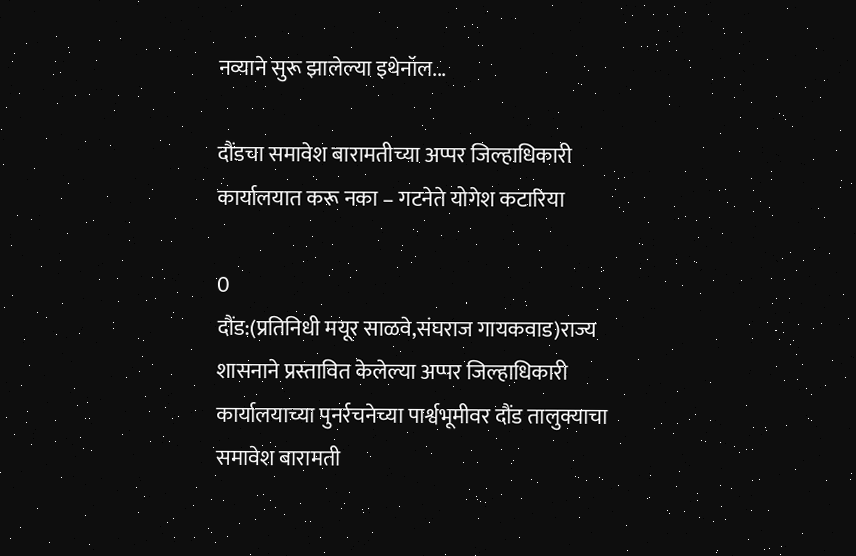नव्याने सुरू झालेल्या इथेनॉल...

दौंडचा समावेश बारामतीच्या अप्पर जिल्हाधिकारी कार्यालयात करू नका – गटनेते योगेश कटारिया

0
दौंड:(प्रतिनिधी मयूर साळवे,संघराज गायकवाड)राज्य शासनाने प्रस्तावित केलेल्या अप्पर जिल्हाधिकारी कार्यालयाच्या पुनर्रचनेच्या पार्श्वभूमीवर दौंड तालुक्याचा समावेश बारामती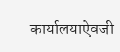कार्यालयाऐवजी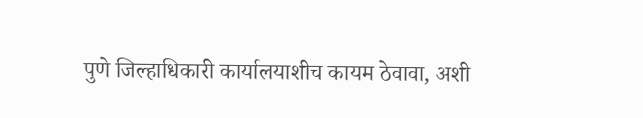पुणे जिल्हाधिकारी कार्यालयाशीच कायम ठेवावा, अशी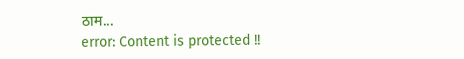ठाम...
error: Content is protected !!